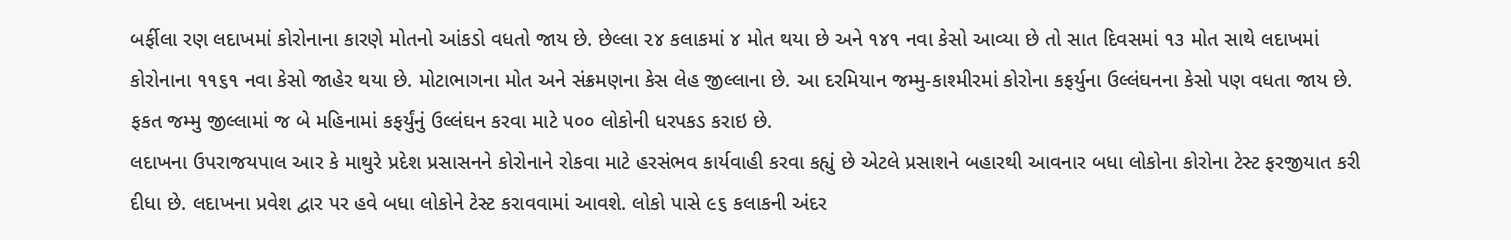બર્ફીલા રણ લદાખમાં કોરોનાના કારણે મોતનો આંકડો વધતો જાય છે. છેલ્લા ૨૪ કલાકમાં ૪ મોત થયા છે અને ૧૪૧ નવા કેસો આવ્યા છે તો સાત દિવસમાં ૧૩ મોત સાથે લદાખમાં કોરોનાના ૧૧૬૧ નવા કેસો જાહેર થયા છે. મોટાભાગના મોત અને સંક્રમણના કેસ લેહ જીલ્લાના છે. આ દરમિયાન જમ્મુ-કાશ્મીરમાં કોરોના કફર્યુના ઉલ્લંઘનના કેસો પણ વધતા જાય છે. ફકત જમ્મુ જીલ્લામાં જ બે મહિનામાં કફર્યુંનું ઉલ્લંઘન કરવા માટે ૫૦૦ લોકોની ધરપકડ કરાઇ છે.
લદાખના ઉપરાજયપાલ આર કે માથુરે પ્રદેશ પ્રસાસનને કોરોનાને રોકવા માટે હરસંભવ કાર્યવાહી કરવા કહ્યું છે એટલે પ્રસાશને બહારથી આવનાર બધા લોકોના કોરોના ટેસ્ટ ફરજીયાત કરી દીધા છે. લદાખના પ્રવેશ દ્વાર પર હવે બધા લોકોને ટેસ્ટ કરાવવામાં આવશે. લોકો પાસે ૯૬ કલાકની અંદર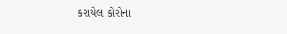કરાયેલ કોરોના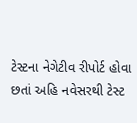ટેસ્ટના નેગેટીવ રીપોર્ટ હોવા છતાં અહિ નવેસરથી ટેસ્ટ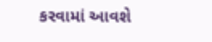કરવામાં આવશે